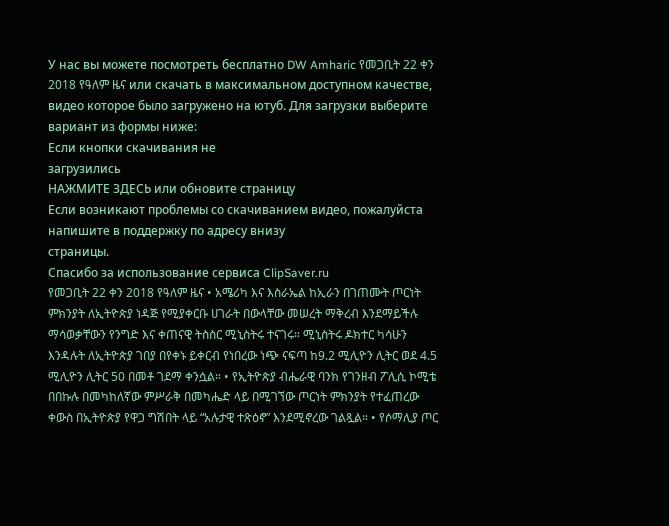У нас вы можете посмотреть бесплатно DW Amharic የመጋቢት 22 ቀን 2018 የዓለም ዜና или скачать в максимальном доступном качестве, видео которое было загружено на ютуб. Для загрузки выберите вариант из формы ниже:
Если кнопки скачивания не
загрузились
НАЖМИТЕ ЗДЕСЬ или обновите страницу
Если возникают проблемы со скачиванием видео, пожалуйста напишите в поддержку по адресу внизу
страницы.
Спасибо за использование сервиса ClipSaver.ru
የመጋቢት 22 ቀን 2018 የዓለም ዜና • አሜሪካ እና እስራኤል ከኢራን በገጠሙት ጦርነት ምክንያት ለኢትዮጵያ ነዳጅ የሚያቀርቡ ሀገራት በውላቸው መሠረት ማቅረብ እንደማይችሉ ማሳወቃቸውን የንግድ እና ቀጠናዊ ትስስር ሚኒስትሩ ተናገሩ። ሚኒስትሩ ዶክተር ካሳሁን እንዳሉት ለኢትዮጵያ ገበያ በየቀኑ ይቀርብ የነበረው ነጭ ናፍጣ ከ9.2 ሚሊዮን ሊትር ወደ 4.5 ሚሊዮን ሊትር 50 በመቶ ገደማ ቀንሷል። • የኢትዮጵያ ብሔራዊ ባንክ የገንዘብ ፖሊሲ ኮሚቴ በበኩሉ በመካከለኛው ምሥራቅ በመካሔድ ላይ በሚገኘው ጦርነት ምክንያት የተፈጠረው ቀውስ በኢትዮጵያ የዋጋ ግሽበት ላይ “አሉታዊ ተጽዕኖ” እንደሚኖረው ገልጿል። • የሶማሊያ ጦር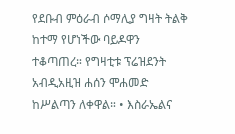የደቡብ ምዕራብ ሶማሊያ ግዛት ትልቅ ከተማ የሆነችው ባይዶዋን ተቆጣጠረ። የግዛቲቱ ፕሬዝደንት አብዲአዚዝ ሐሰን ሞሐመድ ከሥልጣን ለቀዋል። • እስራኤልና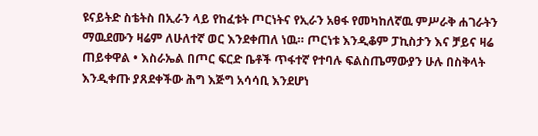ዩናይትድ ስቴትስ በኢራን ላይ የከፈቱት ጦርነትና የኢራን አፀፋ የመካከለኛዉ ምሥራቅ ሐገራትን ማዉደሙን ዛሬም ለሁለተኛ ወር እንደቀጠለ ነዉ። ጦርነቱ እንዲቆም ፓኪስታን እና ቻይና ዛሬ ጠይቀዋል • እስራኤል በጦር ፍርድ ቤቶች ጥፋተኛ የተባሉ ፍልስጤማውያን ሁሉ በስቅላት እንዲቀጡ ያጸደቀችው ሕግ እጅግ አሳሳቢ እንደሆነ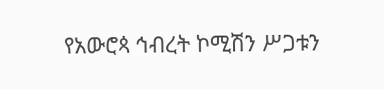የአውሮጳ ኅብረት ኮሚሽን ሥጋቱን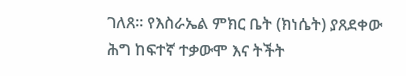ገለጸ። የእስራኤል ምክር ቤት (ክነሴት) ያጸደቀው ሕግ ከፍተኛ ተቃውሞ እና ትችት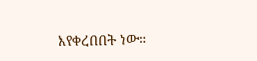እየቀረበበት ነው።